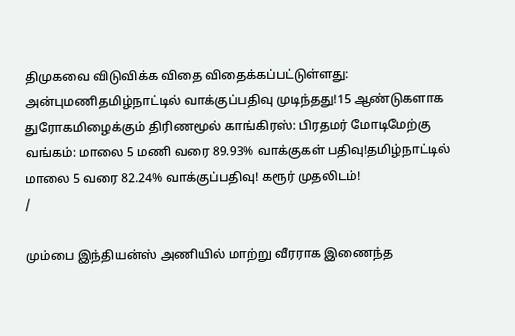திமுகவை விடுவிக்க விதை விதைக்கப்பட்டுள்ளது: அன்புமணிதமிழ்நாட்டில் வாக்குப்பதிவு முடிந்தது!15 ஆண்டுகளாக துரோகமிழைக்கும் திரிணமூல் காங்கிரஸ்: பிரதமர் மோடிமேற்கு வங்கம்: மாலை 5 மணி வரை 89.93% வாக்குகள் பதிவு!தமிழ்நாட்டில் மாலை 5 வரை 82.24% வாக்குப்பதிவு! கரூர் முதலிடம்!
/

மும்பை இந்தியன்ஸ் அணியில் மாற்று வீரராக இணைந்த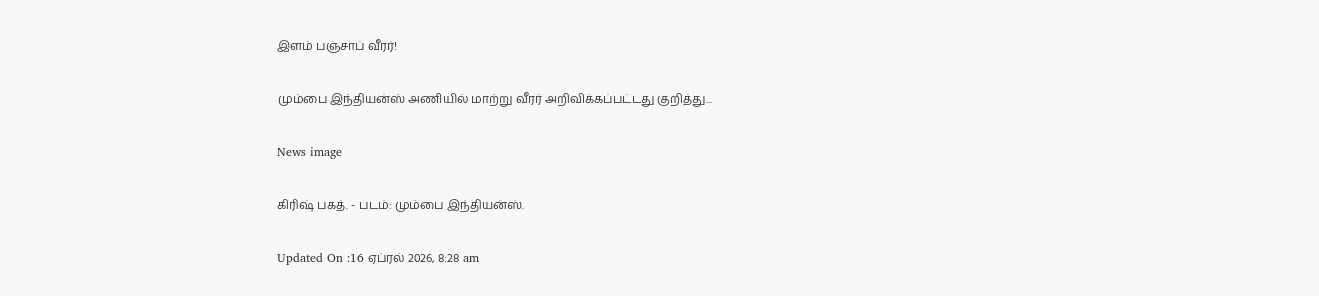இளம் பஞ்சாப் வீரர்!

மும்பை இந்தியன்ஸ் அணியில் மாற்று வீரர் அறிவிக்கப்பட்டது குறித்து...

News image

கிரிஷ் பகத். - படம்: மும்பை இந்தியன்ஸ்.

Updated On :16 ஏப்ரல் 2026, 8:28 am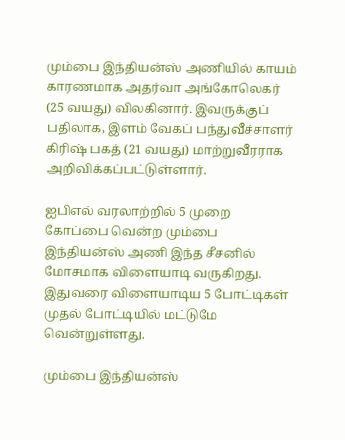மும்பை இந்தியன்ஸ் அணியில் காயம் காரணமாக அதர்வா அங்கோலெகர் (25 வயது) விலகினார். இவருக்குப் பதிலாக, இளம் வேகப் பந்துவீச்சாளர் கிரிஷ் பகத் (21 வயது) மாற்றுவீரராக அறிவிக்கப்பட்டுள்ளார்.

ஐபிஎல் வரலாற்றில் 5 முறை கோப்பை வென்ற மும்பை இந்தியன்ஸ் அணி இந்த சீசனில் மோசமாக விளையாடி வருகிறது. இதுவரை விளையாடிய 5 போட்டிகள் முதல் போட்டியில் மட்டுமே வென்றுள்ளது.

மும்பை இந்தியன்ஸ்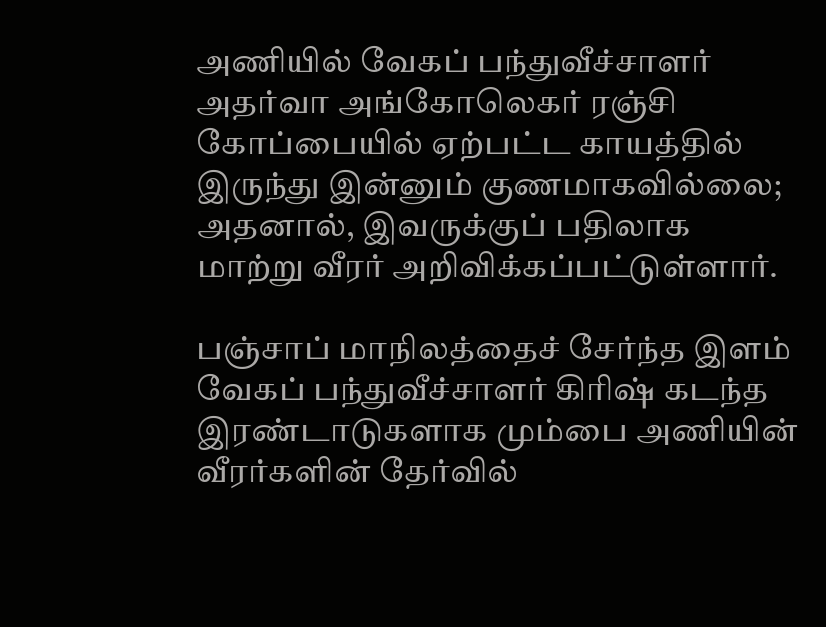அணியில் வேகப் பந்துவீச்சாளர் அதர்வா அங்கோலெகர் ரஞ்சி கோப்பையில் ஏற்பட்ட காயத்தில் இருந்து இன்னும் குணமாகவில்லை; அதனால், இவருக்குப் பதிலாக மாற்று வீரர் அறிவிக்கப்பட்டுள்ளார்.

பஞ்சாப் மாநிலத்தைச் சேர்ந்த இளம் வேகப் பந்துவீச்சாளர் கிரிஷ் கடந்த இரண்டாடுகளாக மும்பை அணியின் வீரர்களின் தேர்வில்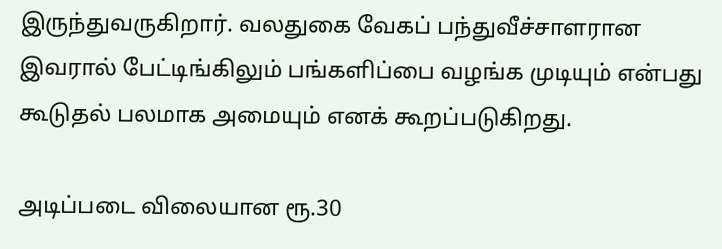இருந்துவருகிறார். வலதுகை வேகப் பந்துவீச்சாளரான இவரால் பேட்டிங்கிலும் பங்களிப்பை வழங்க முடியும் என்பது கூடுதல் பலமாக அமையும் எனக் கூறப்படுகிறது.

அடிப்படை விலையான ரூ.30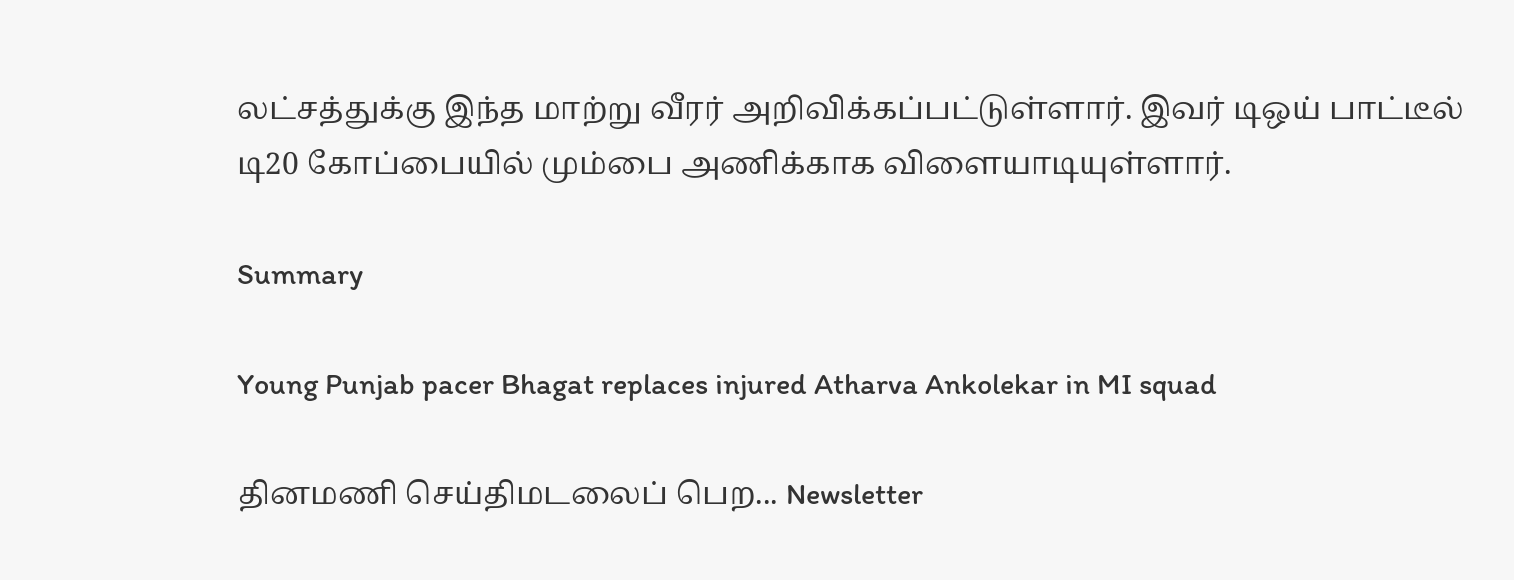லட்சத்துக்கு இந்த மாற்று வீரர் அறிவிக்கப்பட்டுள்ளார். இவர் டிஒய் பாட்டீல் டி20 கோப்பையில் மும்பை அணிக்காக விளையாடியுள்ளார்.

Summary

Young Punjab pacer Bhagat replaces injured Atharva Ankolekar in MI squad

தினமணி செய்திமடலைப் பெற... Newsletter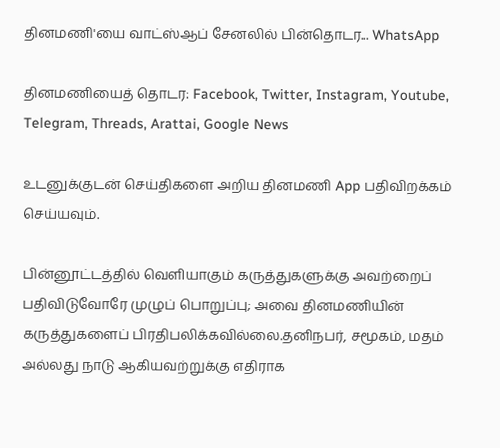தினமணி'யை வாட்ஸ்ஆப் சேனலில் பின்தொடர... WhatsApp

தினமணியைத் தொடர: Facebook, Twitter, Instagram, Youtube, Telegram, Threads, Arattai, Google News

உடனுக்குடன் செய்திகளை அறிய தினமணி App பதிவிறக்கம் செய்யவும்.

பின்னூட்டத்தில் வெளியாகும் கருத்துகளுக்கு அவற்றைப் பதிவிடுவோரே முழுப் பொறுப்பு; அவை தினமணியின் கருத்துகளைப் பிரதிபலிக்கவில்லை.தனிநபர், சமூகம், மதம் அல்லது நாடு ஆகியவற்றுக்கு எதிராக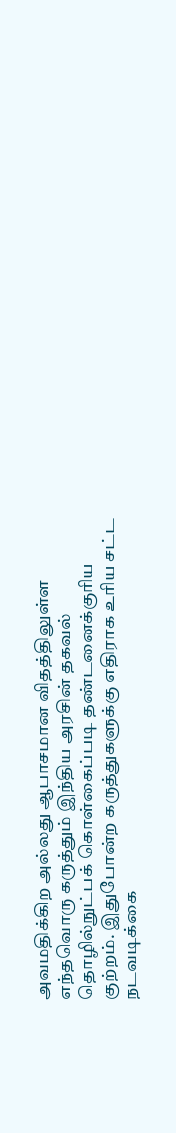அவமதிக்கிற அல்லது ஆபாசமான விதத்திலுள்ள எந்தவொரு கருத்தும் இந்திய அரசின் தகவல் தொழில்நுட்பக் கொள்கைப்படி தண்டனைக்குரிய குற்றம். இதுபோன்ற கருத்துகளுக்கு எதிராக உரிய சட்ட நடவடிக்கை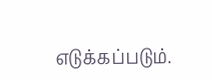எடுக்கப்படும்.